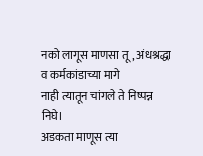नको लागूस माणसा तू, अंधश्रद्धा व कर्मकांडाच्या मागे
नाही त्यातून चांगले ते निष्पन्न निघे।
अडकता माणूस त्या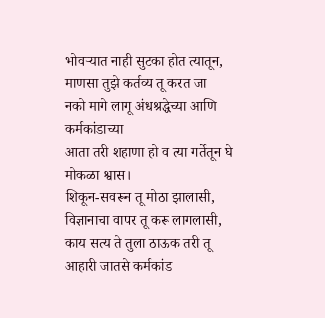भोवऱ्यात नाही सुटका होत त्यातून,
माणसा तुझे कर्तव्य तू करत जा
नको मागे लागू अंधश्रद्धेच्या आणि कर्मकांडाच्या
आता तरी शहाणा हो व त्या गर्तेतून घे मोकळा श्वास।
शिकून-सवरून तू मोठा झालासी,
विज्ञानाचा वापर तू करू लागलासी,
काय सत्य ते तुला ठाऊक तरी तू
आहारी जातसे कर्मकांड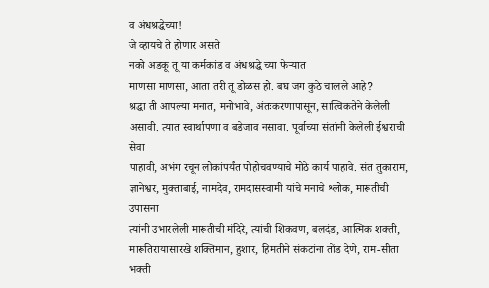व अंधश्रद्धेच्या!
जे व्हायचे ते होणार असते
नको अडकू तू या कर्मकांड व अंधश्रद्धे च्या फेऱ्यात
माणसा माणसा, आता तरी तू डोळस हो. बघ जग कुठे चालले आहे?
श्रद्धा ती आपल्या मनात, मनोभावे, अंतःकरणापासून, सात्विकतेने केलेली
असावी. त्यात स्वार्थापणा व बडेजाव नसावा. पूर्वाच्या संतांनी केलेली ईश्वराची सेवा
पाहावी, अभंग रचून लोकांपर्यंत पोहोचवण्याचे मोठे कार्य पाहावे. संत तुकाराम,
ज्ञानेश्वर, मुक्ताबाई, नामदेव, रामदासस्वामी यांचे मनाचे श्लोक, मारूतीची उपासना
त्यांनी उभारलेली मारूतीची मंदिरे, त्यांची शिकवण, बलदंड, आत्मिक शक्ती,
मारूतिरायासारखे शक्तिमान, हुशार, हिमतीने संकटांना तोंड देणे, राम-सीता
भक्ती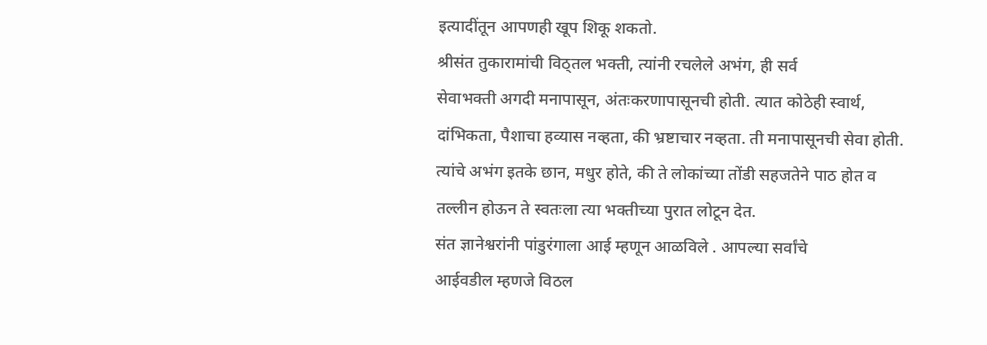इत्यादींतून आपणही खूप शिकू शकतो.
श्रीसंत तुकारामांची विठ्तल भक्ती, त्यांनी रचलेले अभंग, ही सर्व
सेवाभक्ती अगदी मनापासून, अंतःकरणापासूनची होती. त्यात कोठेही स्वार्थ,
दांभिकता, पैशाचा हव्यास नव्हता, की भ्रष्टाचार नव्हता. ती मनापासूनची सेवा होती.
त्यांचे अभंग इतके छान, मधुर होते, की ते लोकांच्या तोंडी सहजतेने पाठ होत व
तल्लीन होऊन ते स्वतःला त्या भक्तीच्या पुरात लोटून देत.
संत ज्ञानेश्वरांनी पांडुरंगाला आई म्हणून आळविले . आपल्या सर्वांचे
आईवडील म्हणजे विठल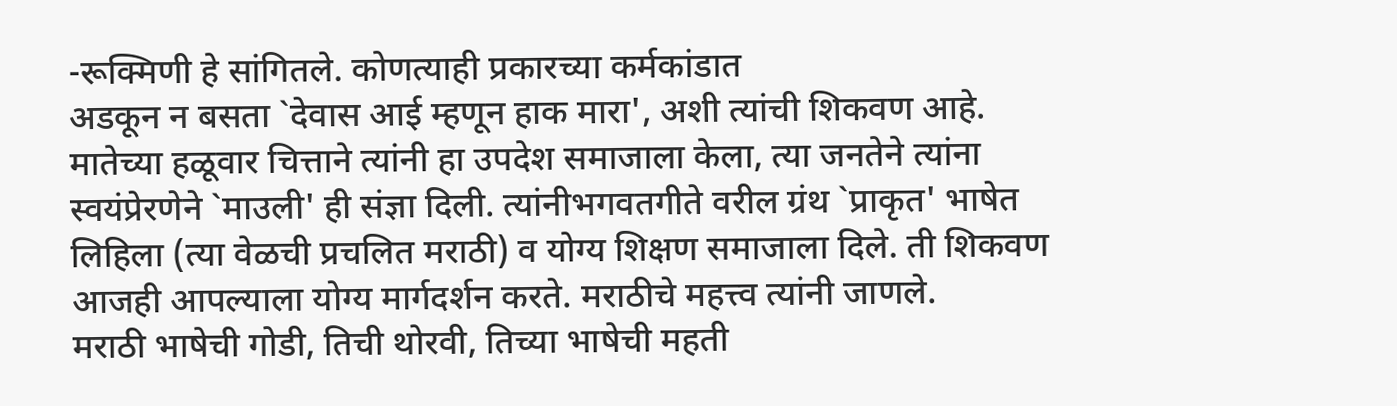-रूक्मिणी हे सांगितले. कोणत्याही प्रकारच्या कर्मकांडात
अडकून न बसता `देवास आई म्हणून हाक मारा', अशी त्यांची शिकवण आहे.
मातेच्या हळूवार चित्ताने त्यांनी हा उपदेश समाजाला केला, त्या जनतेने त्यांना
स्वयंप्रेरणेने `माउली' ही संज्ञा दिली. त्यांनीभगवतगीते वरील ग्रंथ `प्राकृत' भाषेत
लिहिला (त्या वेळची प्रचलित मराठी) व योग्य शिक्षण समाजाला दिले. ती शिकवण
आजही आपल्याला योग्य मार्गदर्शन करते. मराठीचे महत्त्व त्यांनी जाणले.
मराठी भाषेची गोडी, तिची थोरवी, तिच्या भाषेची महती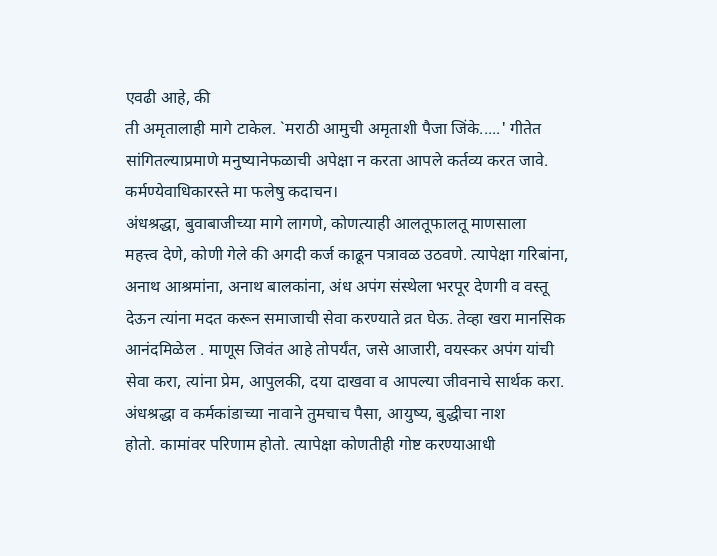एवढी आहे, की
ती अमृतालाही मागे टाकेल. `मराठी आमुची अमृताशी पैजा जिंके.....' गीतेत
सांगितल्याप्रमाणे मनुष्यानेफळाची अपेक्षा न करता आपले कर्तव्य करत जावे.
कर्मण्येवाधिकारस्ते मा फलेषु कदाचन।
अंधश्रद्धा, बुवाबाजीच्या मागे लागणे, कोणत्याही आलतूफालतू माणसाला
महत्त्व देणे, कोणी गेले की अगदी कर्ज काढून पत्रावळ उठवणे. त्यापेक्षा गरिबांना,
अनाथ आश्रमांना, अनाथ बालकांना, अंध अपंग संस्थेला भरपूर देणगी व वस्तू
देऊन त्यांना मदत करून समाजाची सेवा करण्याते व्रत घेऊ. तेव्हा खरा मानसिक
आनंदमिळेल . माणूस जिवंत आहे तोपर्यंत, जसे आजारी, वयस्कर अपंग यांची
सेवा करा, त्यांना प्रेम, आपुलकी, दया दाखवा व आपल्या जीवनाचे सार्थक करा.
अंधश्रद्धा व कर्मकांडाच्या नावाने तुमचाच पैसा, आयुष्य, बुद्धीचा नाश
होतो. कामांवर परिणाम होतो. त्यापेक्षा कोणतीही गोष्ट करण्याआधी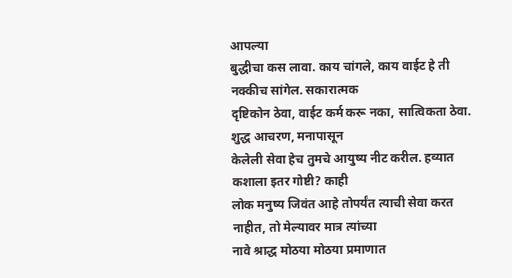आपल्या
बुद्धीचा कस लावा. काय चांगले, काय वाईट हे ती नक्कीच सांगेल. सकारात्मक
दृष्टिकोन ठेवा, वाईट कर्म करू नका, सात्विकता ठेवा. शुद्ध आचरण, मनापासून
केलेली सेवा हेच तुमचे आयुष्य नीट करील. हव्यात कशाला इतर गोष्टी? काही
लोक मनुष्य जिवंत आहे तोपर्यंत त्याची सेवा करत नाहीत, तो मेल्यावर मात्र त्यांच्या
नावे श्राद्ध मोठया मोठया प्रमाणात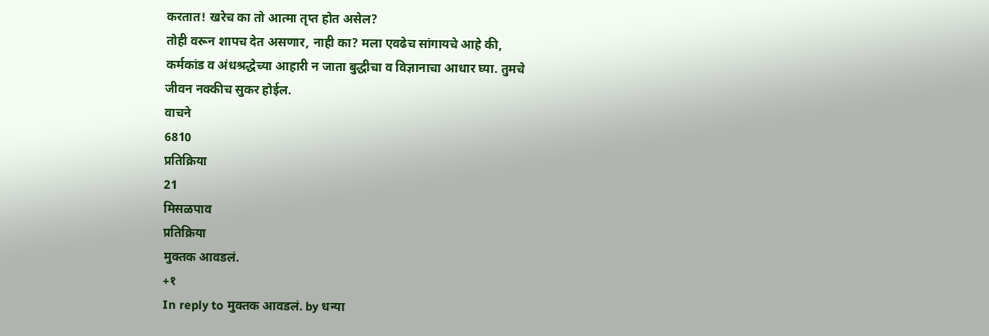करतात! खरेच का तो आत्मा तृप्त होत असेल?
तोही वरून शापच देत असणार, नाही का? मला एवढेच सांगायचे आहे की,
कर्मकांड व अंधश्रद्धेच्या आहारी न जाता बुद्धीचा व विज्ञानाचा आधार घ्या. तुमचे
जीवन नक्कीच सुकर होईल.
वाचने
6810
प्रतिक्रिया
21
मिसळपाव
प्रतिक्रिया
मुक्तक आवडलं.
+१
In reply to मुक्तक आवडलं. by धन्या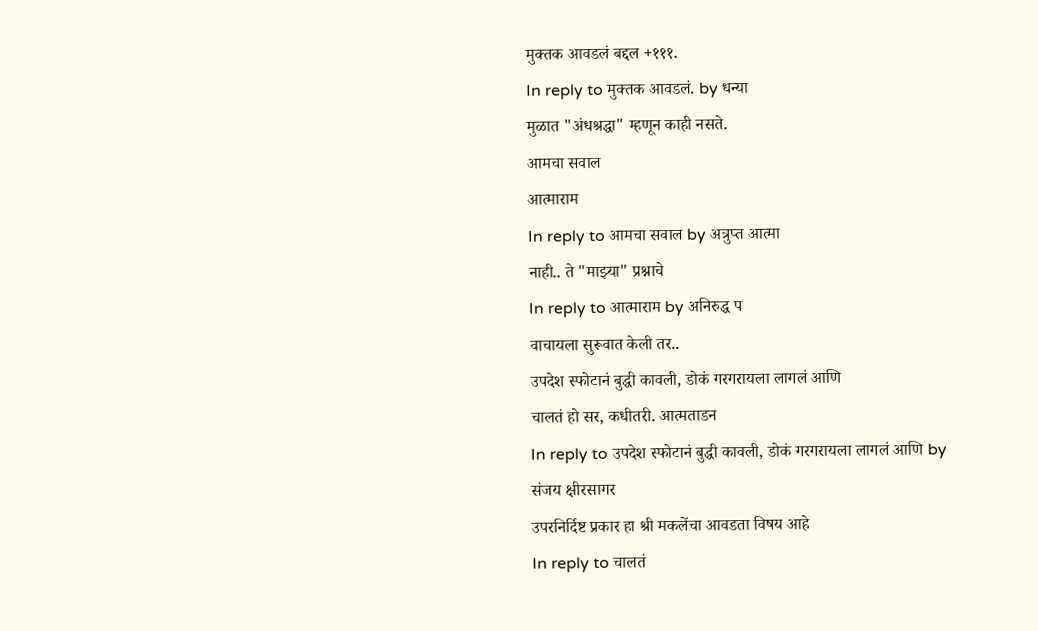मुक्तक आवडलं बद्दल +१११.
In reply to मुक्तक आवडलं. by धन्या
मुळात "अंधश्रद्धा" म्हणून काही नसते.
आमचा सवाल
आत्माराम
In reply to आमचा सवाल by अत्रुप्त आत्मा
नाही.. ते "माझ्या" प्रश्नाचे
In reply to आत्माराम by अनिरुद्ध प
वाचायला सुरूवात केली तर..
उपदेश स्फोटानं बुद्धी कावली, डोकं गरगरायला लागलं आणि
चालतं हो सर, कधीतरी. आत्मताडन
In reply to उपदेश स्फोटानं बुद्धी कावली, डोकं गरगरायला लागलं आणि by संजय क्षीरसागर
उपरनिर्दिष्ट प्रकार हा श्री मकलेंचा आवडता विषय आहे
In reply to चालतं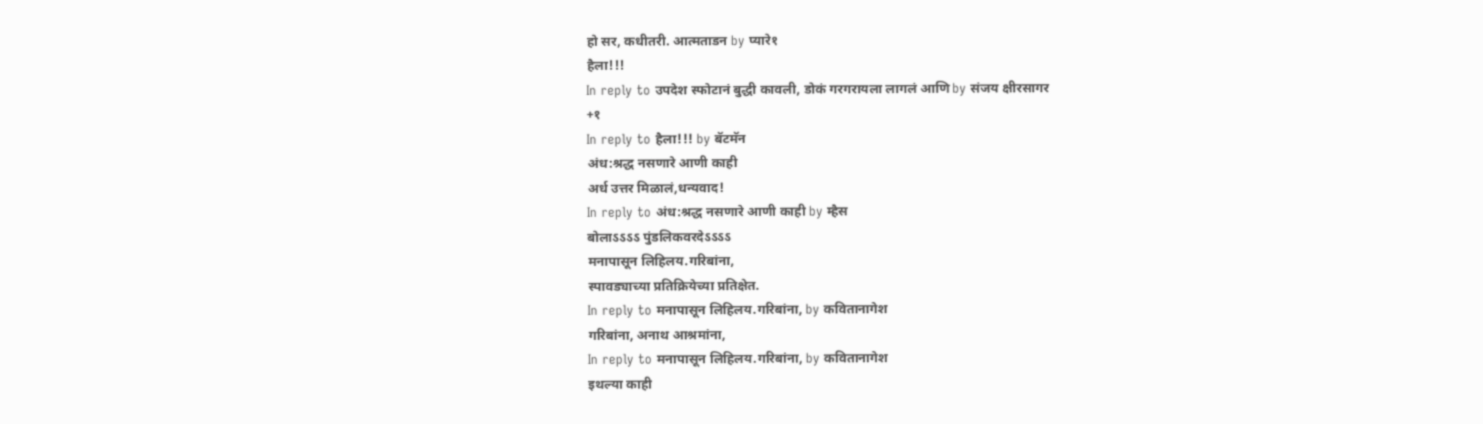हो सर, कधीतरी. आत्मताडन by प्यारे१
हैला!!!
In reply to उपदेश स्फोटानं बुद्धी कावली, डोकं गरगरायला लागलं आणि by संजय क्षीरसागर
+१
In reply to हैला!!! by बॅटमॅन
अंध:श्रद्ध नसणारे आणी काही
अर्ध उत्तर मिळालं,धन्यवाद!
In reply to अंध:श्रद्ध नसणारे आणी काही by म्हैस
बोलाऽऽऽऽ पुंडलिकवरदेऽऽऽऽ
मनापासून लिहिलय.गरिबांना,
स्पावड्याच्या प्रतिक्रियेच्या प्रतिक्षेत.
In reply to मनापासून लिहिलय.गरिबांना, by कवितानागेश
गरिबांना, अनाथ आश्रमांना,
In reply to मनापासून लिहिलय.गरिबांना, by कवितानागेश
इथल्या काही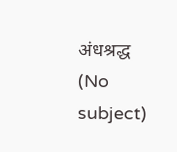अंधश्रद्ध
(No subject)